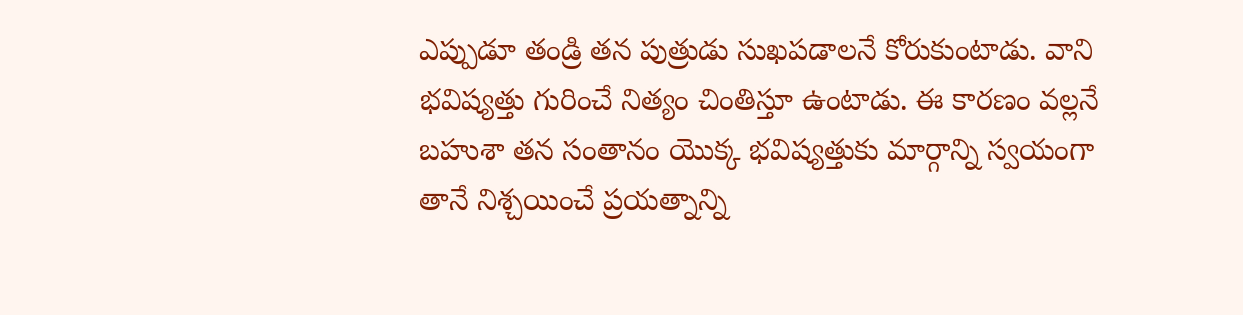ఎప్పుడూ తండ్రి తన పుత్రుడు సుఖపడాలనే కోరుకుంటాడు. వాని భవిష్యత్తు గురించే నిత్యం చింతిస్తూ ఉంటాడు. ఈ కారణం వల్లనే బహుశా తన సంతానం యొక్క భవిష్యత్తుకు మార్గాన్ని స్వయంగా తానే నిశ్చయించే ప్రయత్నాన్ని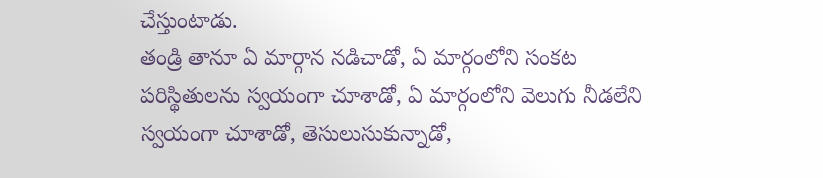చేస్తుంటాడు.
తండ్రి తానూ ఏ మార్గాన నడిచాడో, ఏ మార్గంలోని సంకట పరిస్థితులను స్వయంగా చూశాడో, ఏ మార్గంలోని వెలుగు నీడలేని స్వయంగా చూశాడో, తెసులుసుకున్నాడో,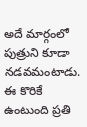అదే మార్గంలో పుత్రుని కూడా నడవమంటాడు. ఈ కొరికే ఉంటుంది ప్రతి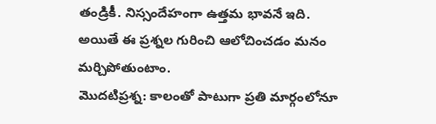తండ్రికీ. నిస్సందేహంగా ఉత్తమ భావనే ఇది.
అయితే ఈ ప్రశ్నల గురించి ఆలోచించడం మనం మర్చిపోతుంటాం.
మొదటిప్రశ్న: కాలంతో పాటుగా ప్రతి మార్గంలోనూ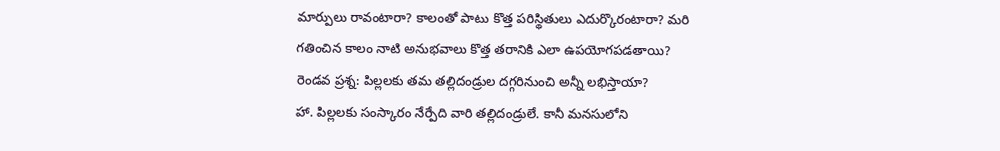మార్పులు రావంటారా? కాలంతో పాటు కొత్త పరిస్థితులు ఎదుర్కొరంటారా? మరి గతించిన కాలం నాటి అనుభవాలు కొత్త తరానికి ఎలా ఉపయోగపడతాయి?
రెండవ ప్రశ్న: పిల్లలకు తమ తల్లిదండ్రుల దగ్గరినుంచి అన్నీ లభిస్తాయా?
హా. పిల్లలకు సంస్కారం నేర్పేది వారి తల్లిదండ్రులే. కానీ మనసులోని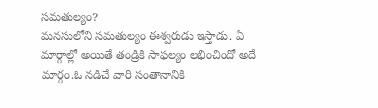సమతుల్యం?
మనసులోని సమతుల్యం ఈశ్వరుడు ఇస్తాడు. ఏ మార్గాల్లో అయితే తండ్రికి సాఫల్యం లభించిందో అదే మార్గం.ఓ నడిచే వారి సంతానానికి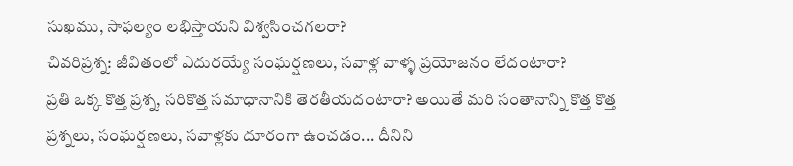సుఖము, సాఫల్యం లభిస్తాయని విశ్వసించగలరా?
చివరిప్రశ్న: జీవితంలో ఎదురయ్యే సంఘర్షణలు, సవాళ్ల వాళ్ళ ప్రయోజనం లేదంటారా?
ప్రతి ఒక్క కొత్త ప్రశ్న, సరికొత్త సమాధానానికి తెరతీయదంటారా? అయితే మరి సంతానాన్ని కొత్త కొత్త ప్రశ్నలు, సంఘర్షణలు, సవాళ్లకు దూరంగా ఉంచడం... దీనిని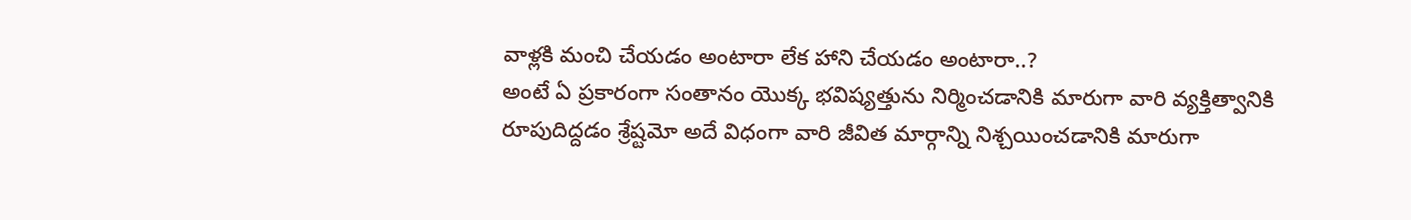వాళ్లకి మంచి చేయడం అంటారా లేక హాని చేయడం అంటారా..?
అంటే ఏ ప్రకారంగా సంతానం యొక్క భవిష్యత్తును నిర్మించడానికి మారుగా వారి వ్యక్తిత్వానికి రూపుదిద్దడం శ్రేష్టమో అదే విధంగా వారి జీవిత మార్గాన్ని నిశ్చయించడానికి మారుగా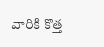వారికి కొత్త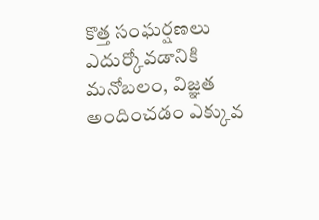కొత్త సంఘర్షణలు ఎదుర్కోవడానికి మనోబలం, విజ్ఞత అందించడం ఎక్కువ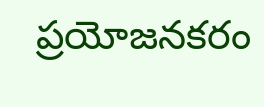ప్రయోజనకరం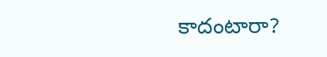కాదంటారా?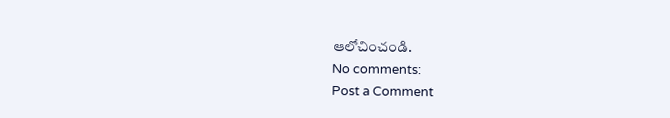ఆలోచించండి.
No comments:
Post a Comment